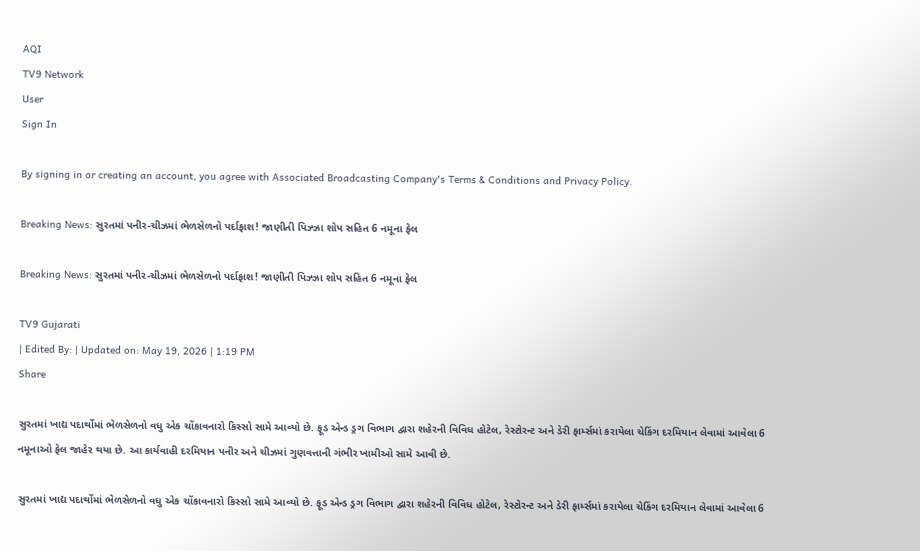AQI
TV9 Network
User
Sign In

By signing in or creating an account, you agree with Associated Broadcasting Company's Terms & Conditions and Privacy Policy.

Breaking News: સુરતમાં પનીર-ચીઝમાં ભેળસેળનો પર્દાફાશ! જાણીતી પિઝ્ઝા શોપ સહિત 6 નમૂના ફેલ

Breaking News: સુરતમાં પનીર-ચીઝમાં ભેળસેળનો પર્દાફાશ! જાણીતી પિઝ્ઝા શોપ સહિત 6 નમૂના ફેલ

TV9 Gujarati
| Edited By: | Updated on: May 19, 2026 | 1:19 PM
Share

સુરતમાં ખાદ્ય પદાર્થોમાં ભેળસેળનો વધુ એક ચોંકાવનારો કિસ્સો સામે આવ્યો છે. ફૂડ એન્ડ ડ્રગ વિભાગ દ્વારા શહેરની વિવિધ હોટેલ, રેસ્ટોરન્ટ અને ડેરી ફાર્મ્સમાં કરાયેલા ચેકિંગ દરમિયાન લેવામાં આવેલા 6 નમૂનાઓ ફેલ જાહેર થયા છે. આ કાર્યવાહી દરમિયાન પનીર અને ચીઝમાં ગુણવત્તાની ગંભીર ખામીઓ સામે આવી છે.

સુરતમાં ખાદ્ય પદાર્થોમાં ભેળસેળનો વધુ એક ચોંકાવનારો કિસ્સો સામે આવ્યો છે. ફૂડ એન્ડ ડ્રગ વિભાગ દ્વારા શહેરની વિવિધ હોટેલ, રેસ્ટોરન્ટ અને ડેરી ફાર્મ્સમાં કરાયેલા ચેકિંગ દરમિયાન લેવામાં આવેલા 6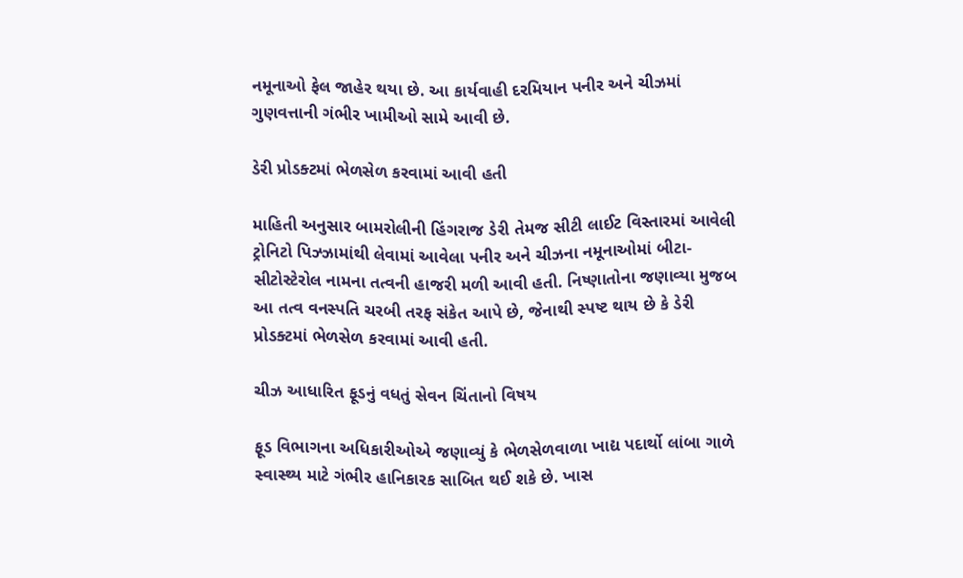નમૂનાઓ ફેલ જાહેર થયા છે. આ કાર્યવાહી દરમિયાન પનીર અને ચીઝમાં ગુણવત્તાની ગંભીર ખામીઓ સામે આવી છે.

ડેરી પ્રોડક્ટમાં ભેળસેળ કરવામાં આવી હતી

માહિતી અનુસાર બામરોલીની હિંગરાજ ડેરી તેમજ સીટી લાઈટ વિસ્તારમાં આવેલી ટ્રોનિટો પિઝ્ઝામાંથી લેવામાં આવેલા પનીર અને ચીઝના નમૂનાઓમાં બીટા-સીટોસ્ટેરોલ નામના તત્વની હાજરી મળી આવી હતી. નિષ્ણાતોના જણાવ્યા મુજબ આ તત્વ વનસ્પતિ ચરબી તરફ સંકેત આપે છે, જેનાથી સ્પષ્ટ થાય છે કે ડેરી પ્રોડક્ટમાં ભેળસેળ કરવામાં આવી હતી.

ચીઝ આધારિત ફૂડનું વધતું સેવન ચિંતાનો વિષય

ફૂડ વિભાગના અધિકારીઓએ જણાવ્યું કે ભેળસેળવાળા ખાદ્ય પદાર્થો લાંબા ગાળે સ્વાસ્થ્ય માટે ગંભીર હાનિકારક સાબિત થઈ શકે છે. ખાસ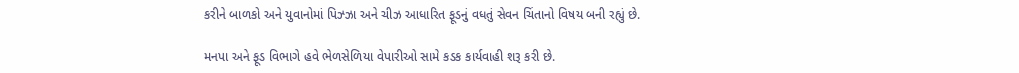કરીને બાળકો અને યુવાનોમાં પિઝ્ઝા અને ચીઝ આધારિત ફૂડનું વધતું સેવન ચિંતાનો વિષય બની રહ્યું છે.

મનપા અને ફૂડ વિભાગે હવે ભેળસેળિયા વેપારીઓ સામે કડક કાર્યવાહી શરૂ કરી છે.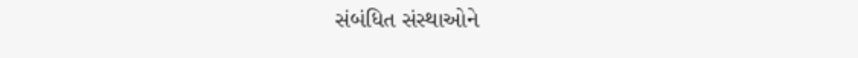સંબંધિત સંસ્થાઓને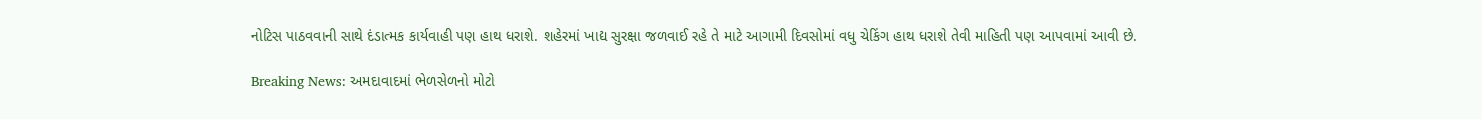નોટિસ પાઠવવાની સાથે દંડાત્મક કાર્યવાહી પણ હાથ ધરાશે. શહેરમાં ખાદ્ય સુરક્ષા જળવાઈ રહે તે માટે આગામી દિવસોમાં વધુ ચેકિંગ હાથ ધરાશે તેવી માહિતી પણ આપવામાં આવી છે.

Breaking News: અમદાવાદમાં ભેળસેળનો મોટો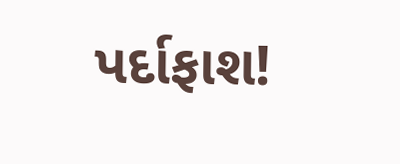પર્દાફાશ!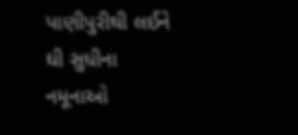પાણીપુરીથી લઈને ઘી સુધીના નમૂનાઓ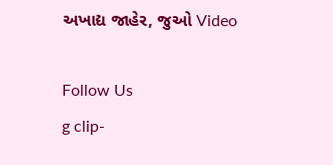અખાદ્ય જાહેર, જુઓ Video

Follow Us
g clip-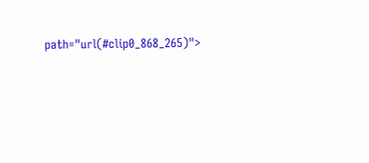path="url(#clip0_868_265)">